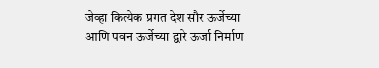जेव्हा कित्येक प्रगत देश सौर ऊर्जेच्या आणि पवन ऊर्जेच्या द्वारे ऊर्जा निर्माण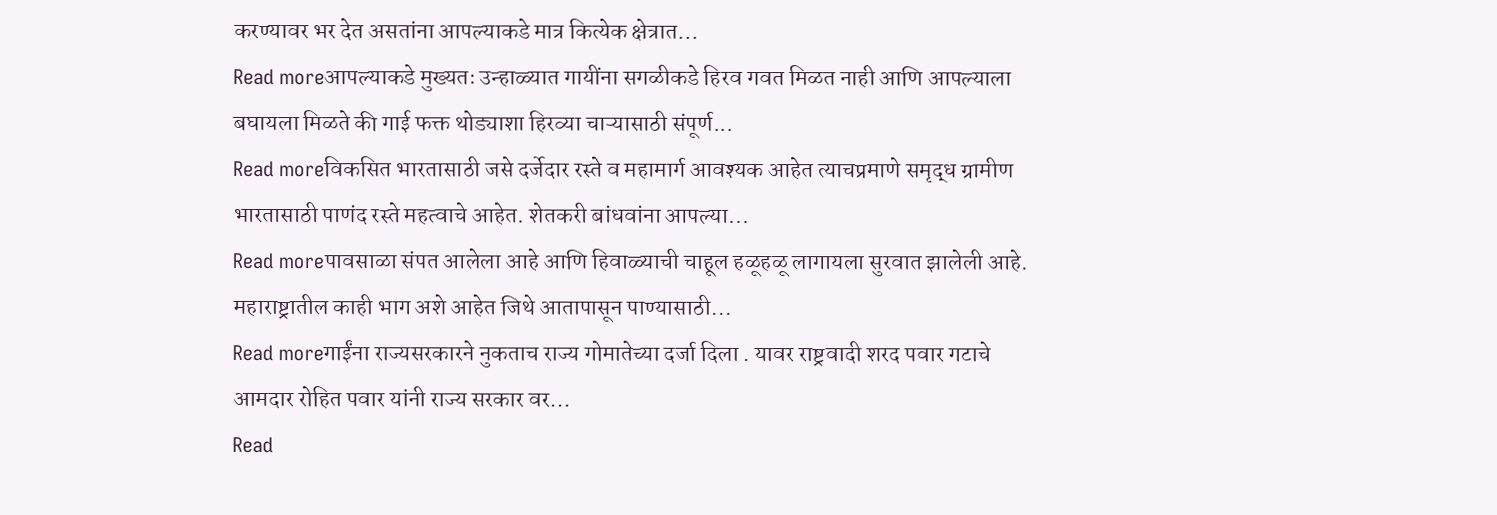करण्यावर भर देत असतांना आपल्याकडे मात्र कित्येक क्षेत्रात...
Read moreआपल्याकडे मुख्यतः उन्हाळ्यात गायींना सगळीकडे हिरव गवत मिळत नाही आणि आपल्याला बघायला मिळते की गाई फक्त थोड्याशा हिरव्या चाऱ्यासाठी संपूर्ण...
Read moreविकसित भारतासाठी जसे दर्जेदार रस्ते व महामार्ग आवश्यक आहेत त्याचप्रमाणे समृद्ध ग्रामीण भारतासाठी पाणंद रस्ते महत्वाचे आहेत. शेतकरी बांधवांना आपल्या...
Read moreपावसाळा संपत आलेला आहे आणि हिवाळ्याची चाहूल हळूहळू लागायला सुरवात झालेली आहे. महाराष्ट्रातील काही भाग अशे आहेत जिथे आतापासून पाण्यासाठी...
Read moreगाईंना राज्यसरकारने नुकताच राज्य गोमातेच्या दर्जा दिला . यावर राष्ट्रवादी शरद पवार गटाचे आमदार रोहित पवार यांनी राज्य सरकार वर...
Read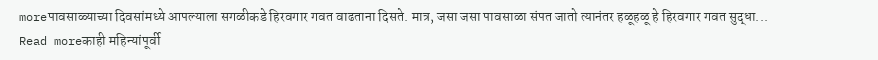moreपावसाळ्याच्या दिवसांमध्ये आपल्याला सगळीकडे हिरवगार गवत वाढताना दिसते. मात्र, जसा जसा पावसाळा संपत जातो त्यानंतर हळूहळू हे हिरवगार गवत सुद्धा...
Read moreकाही महिन्यांपूर्वी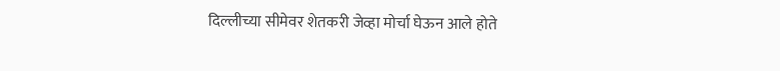दिल्लीच्या सीमेवर शेतकरी जेव्हा मोर्चा घेऊन आले होते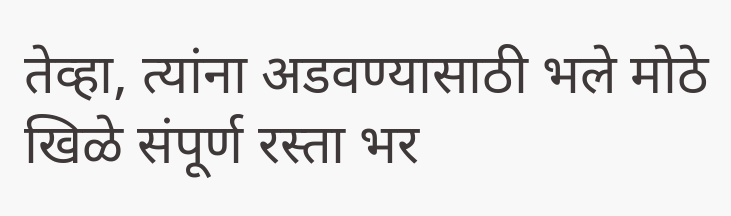तेव्हा, त्यांना अडवण्यासाठी भले मोठे खिळे संपूर्ण रस्ता भर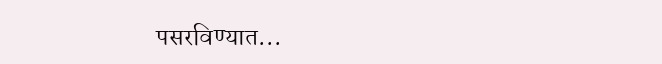पसरविण्यात...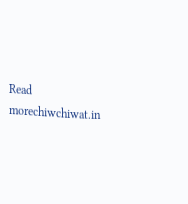Read morechiwchiwat.in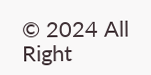© 2024 All Right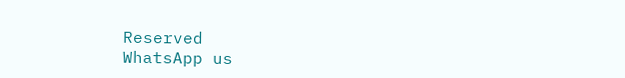Reserved
WhatsApp us